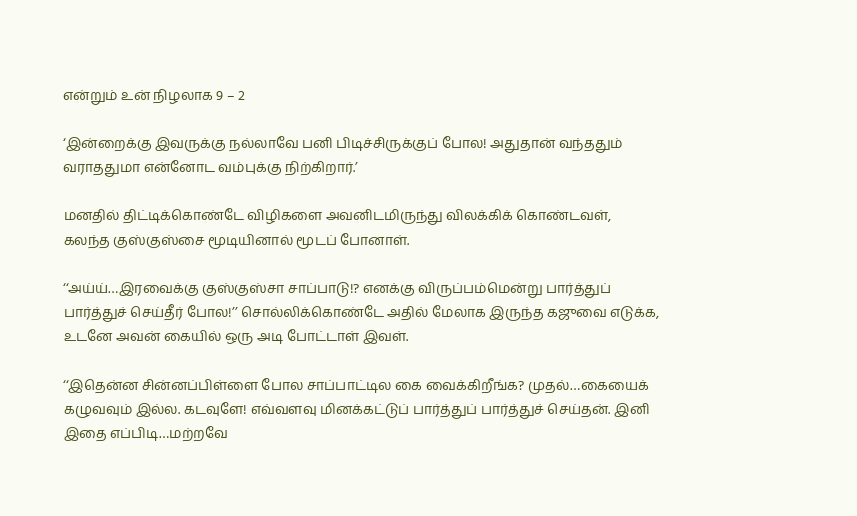என்றும் உன் நிழலாக 9 – 2

‘இன்றைக்கு இவருக்கு நல்லாவே பனி பிடிச்சிருக்குப் போல! அதுதான் வந்ததும் வராததுமா என்னோட வம்புக்கு நிற்கிறார்.’

மனதில் திட்டிக்கொண்டே விழிகளை அவனிடமிருந்து விலக்கிக் கொண்டவள், கலந்த குஸ்குஸ்சை மூடியினால் மூடப் போனாள்.

‘‘அய்ய்…இரவைக்கு குஸ்குஸ்சா சாப்பாடு!? எனக்கு விருப்பம்மென்று பார்த்துப் பார்த்துச் செய்தீர் போல!’’ சொல்லிக்கொண்டே அதில் மேலாக இருந்த கஜுவை எடுக்க, உடனே அவன் கையில் ஒரு அடி போட்டாள் இவள்.

‘‘இதென்ன சின்னப்பிள்ளை போல சாப்பாட்டில கை வைக்கிறீங்க? முதல்…கையைக் கழுவவும் இல்ல. கடவுளே! எவ்வளவு மினக்கட்டுப் பார்த்துப் பார்த்துச் செய்தன். இனி இதை எப்பிடி…மற்றவே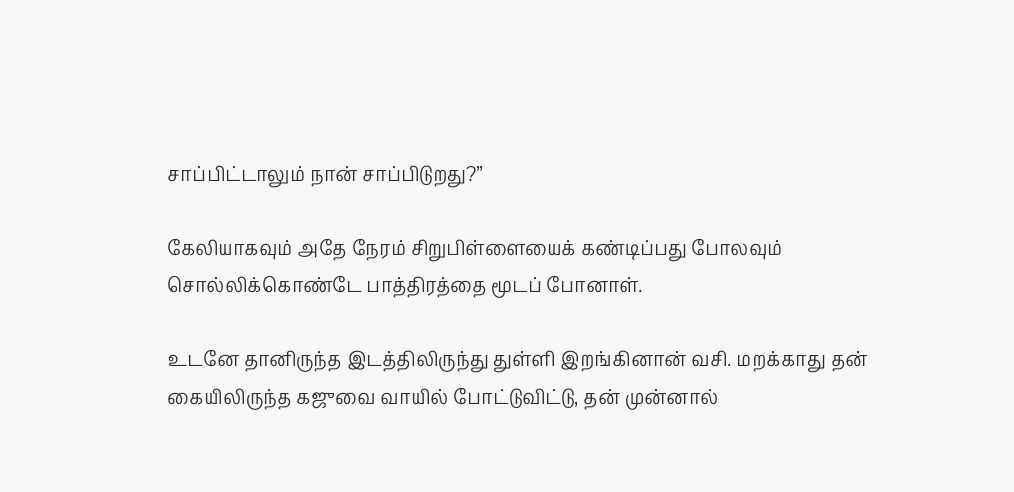சாப்பிட்டாலும் நான் சாப்பிடுறது?’’

கேலியாகவும் அதே நேரம் சிறுபிள்ளையைக் கண்டிப்பது போலவும் சொல்லிக்கொண்டே பாத்திரத்தை மூடப் போனாள்.

உடனே தானிருந்த இடத்திலிருந்து துள்ளி இறங்கினான் வசி. மறக்காது தன் கையிலிருந்த கஜுவை வாயில் போட்டுவிட்டு, தன் முன்னால்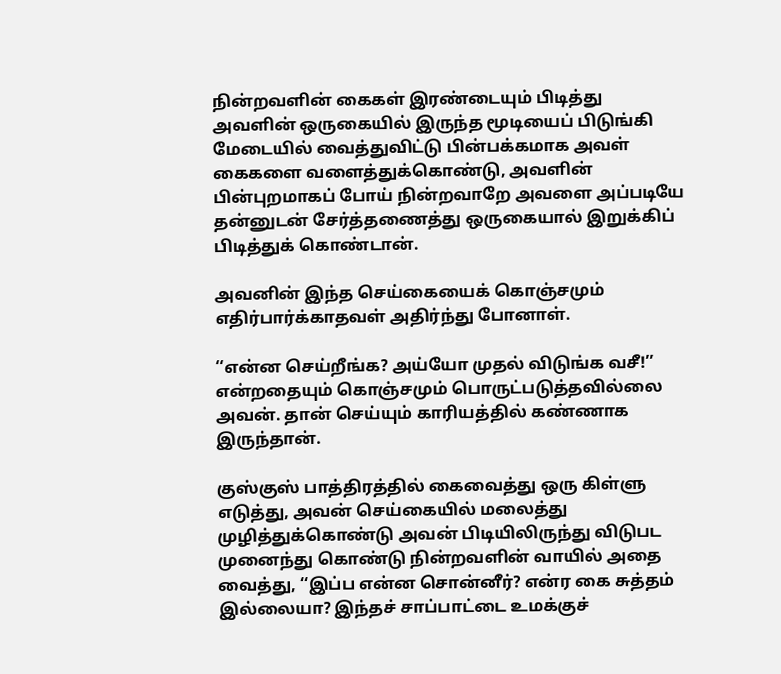நின்றவளின் கைகள் இரண்டையும் பிடித்து அவளின் ஒருகையில் இருந்த மூடியைப் பிடுங்கி மேடையில் வைத்துவிட்டு பின்பக்கமாக அவள் கைகளை வளைத்துக்கொண்டு, அவளின் பின்புறமாகப் போய் நின்றவாறே அவளை அப்படியே தன்னுடன் சேர்த்தணைத்து ஒருகையால் இறுக்கிப் பிடித்துக் கொண்டான்.

அவனின் இந்த செய்கையைக் கொஞ்சமும் எதிர்பார்க்காதவள் அதிர்ந்து போனாள்.

‘‘என்ன செய்றீங்க? அய்யோ முதல் விடுங்க வசீ!’’ என்றதையும் கொஞ்சமும் பொருட்படுத்தவில்லை அவன். தான் செய்யும் காரியத்தில் கண்ணாக இருந்தான்.

குஸ்குஸ் பாத்திரத்தில் கைவைத்து ஒரு கிள்ளு எடுத்து, அவன் செய்கையில் மலைத்து முழித்துக்கொண்டு அவன் பிடியிலிருந்து விடுபட முனைந்து கொண்டு நின்றவளின் வாயில் அதை வைத்து, ‘‘இப்ப என்ன சொன்னீர்? என்ர கை சுத்தம் இல்லையா? இந்தச் சாப்பாட்டை உமக்குச்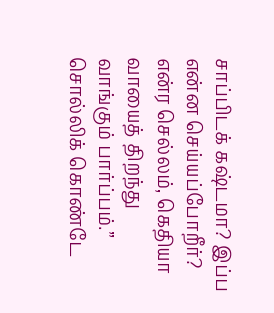சாப்பிடக் கஷ்டமா? இப்ப என்ன செய்யப்போறீர்? என்ர செல்லம், கெதியா வாயைத் திறந்து வாங்கும் பார்ப்பம்.’’ சொல்லிக் கொண்டே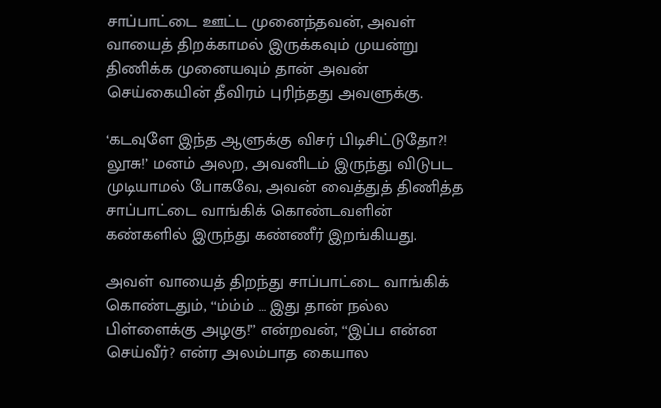சாப்பாட்டை ஊட்ட முனைந்தவன், அவள் வாயைத் திறக்காமல் இருக்கவும் முயன்று திணிக்க முனையவும் தான் அவன் செய்கையின் தீவிரம் புரிந்தது அவளுக்கு.

‘கடவுளே இந்த ஆளுக்கு விசர் பிடிசிட்டுதோ?! லூசு!’ மனம் அலற, அவனிடம் இருந்து விடுபட முடியாமல் போகவே, அவன் வைத்துத் திணித்த சாப்பாட்டை வாங்கிக் கொண்டவளின் கண்களில் இருந்து கண்ணீர் இறங்கியது.

அவள் வாயைத் திறந்து சாப்பாட்டை வாங்கிக் கொண்டதும், ‘‘ம்ம்ம் … இது தான் நல்ல பிள்ளைக்கு அழகு!’’ என்றவன், ‘‘இப்ப என்ன செய்வீர்? என்ர அலம்பாத கையால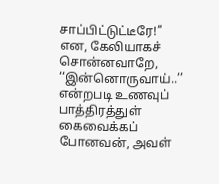சாப்பிட்டுட்டீரே!’’ என, கேலியாகச் சொன்னவாறே, ‘‘இன்னொருவாய்..’’ என்றபடி உணவுப் பாத்திரத்துள் கைவைக்கப் போனவன், அவள்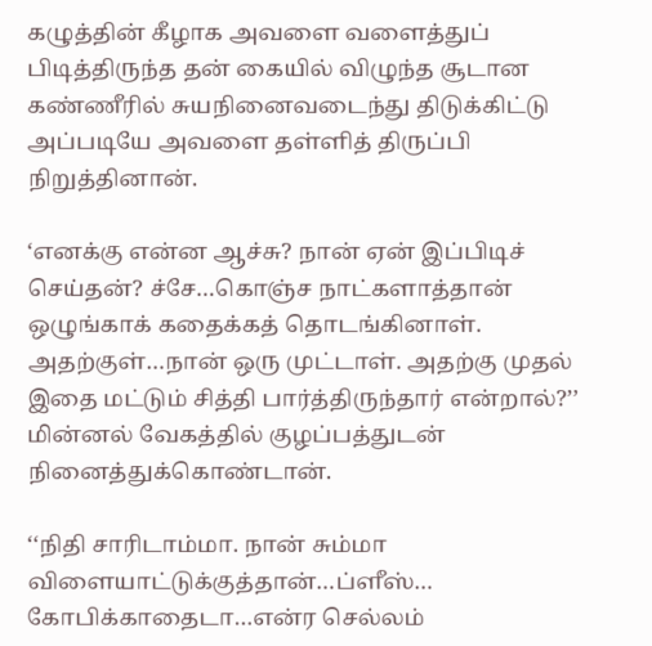கழுத்தின் கீழாக அவளை வளைத்துப் பிடித்திருந்த தன் கையில் விழுந்த சூடான கண்ணீரில் சுயநினைவடைந்து திடுக்கிட்டு அப்படியே அவளை தள்ளித் திருப்பி நிறுத்தினான்.

‘எனக்கு என்ன ஆச்சு? நான் ஏன் இப்பிடிச் செய்தன்? ச்சே…கொஞ்ச நாட்களாத்தான் ஒழுங்காக் கதைக்கத் தொடங்கினாள். அதற்குள்…நான் ஒரு முட்டாள். அதற்கு முதல் இதை மட்டும் சித்தி பார்த்திருந்தார் என்றால்?’’ மின்னல் வேகத்தில் குழப்பத்துடன் நினைத்துக்கொண்டான்.

‘‘நிதி சாரிடாம்மா. நான் சும்மா விளையாட்டுக்குத்தான்…ப்ளீஸ்… கோபிக்காதைடா…என்ர செல்லம்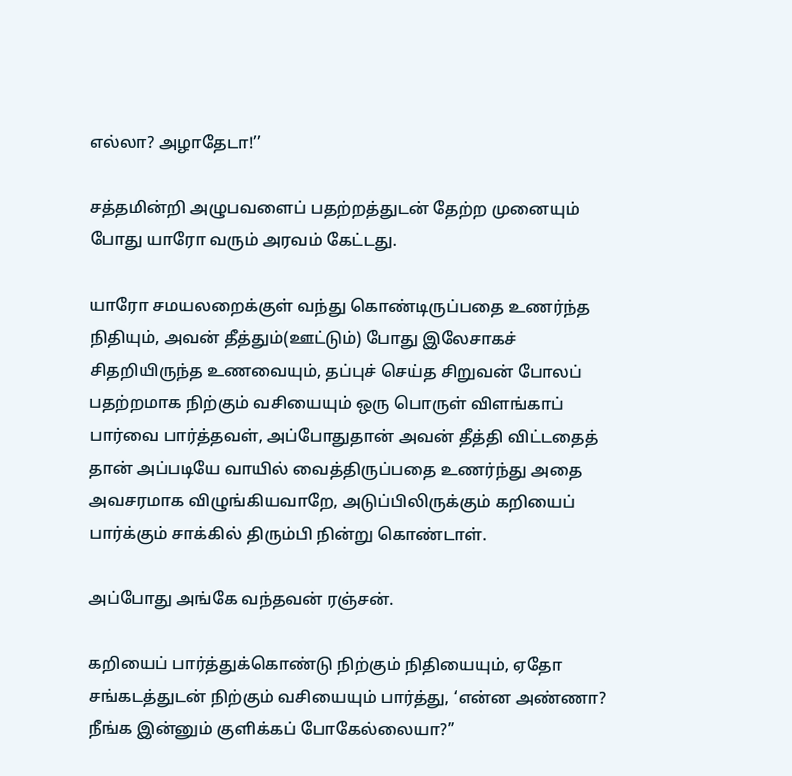எல்லா? அழாதேடா!’’

சத்தமின்றி அழுபவளைப் பதற்றத்துடன் தேற்ற முனையும் போது யாரோ வரும் அரவம் கேட்டது.

யாரோ சமயலறைக்குள் வந்து கொண்டிருப்பதை உணர்ந்த நிதியும், அவன் தீத்தும்(ஊட்டும்) போது இலேசாகச் சிதறியிருந்த உணவையும், தப்புச் செய்த சிறுவன் போலப் பதற்றமாக நிற்கும் வசியையும் ஒரு பொருள் விளங்காப் பார்வை பார்த்தவள், அப்போதுதான் அவன் தீத்தி விட்டதைத் தான் அப்படியே வாயில் வைத்திருப்பதை உணர்ந்து அதை அவசரமாக விழுங்கியவாறே, அடுப்பிலிருக்கும் கறியைப் பார்க்கும் சாக்கில் திரும்பி நின்று கொண்டாள்.

அப்போது அங்கே வந்தவன் ரஞ்சன்.

கறியைப் பார்த்துக்கொண்டு நிற்கும் நிதியையும், ஏதோ சங்கடத்துடன் நிற்கும் வசியையும் பார்த்து, ‘என்ன அண்ணா? நீங்க இன்னும் குளிக்கப் போகேல்லையா?’’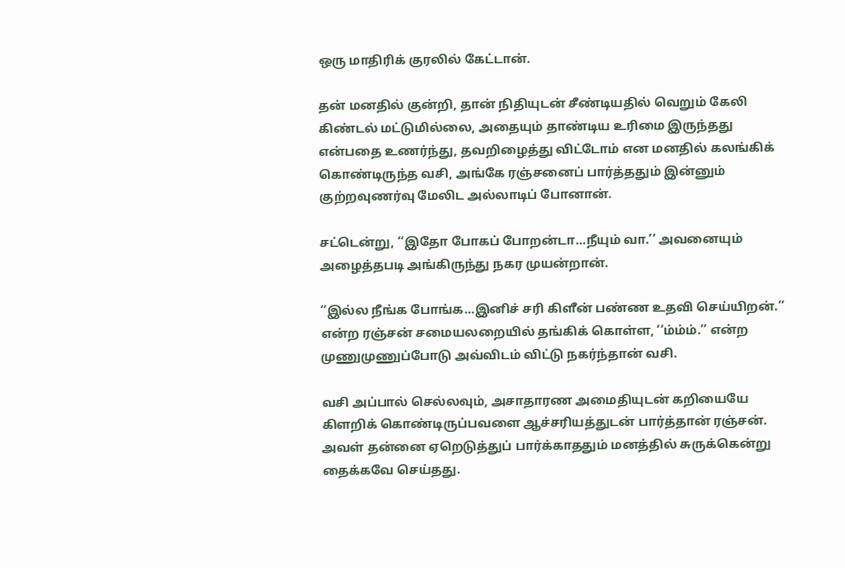ஒரு மாதிரிக் குரலில் கேட்டான்.

தன் மனதில் குன்றி, தான் நிதியுடன் சீண்டியதில் வெறும் கேலி கிண்டல் மட்டுமில்லை, அதையும் தாண்டிய உரிமை இருந்தது என்பதை உணர்ந்து, தவறிழைத்து விட்டோம் என மனதில் கலங்கிக் கொண்டிருந்த வசி, அங்கே ரஞ்சனைப் பார்த்ததும் இன்னும் குற்றவுணர்வு மேலிட அல்லாடிப் போனான்.

சட்டென்று, ‘‘இதோ போகப் போறன்டா…நீயும் வா.’’ அவனையும் அழைத்தபடி அங்கிருந்து நகர முயன்றான்.

‘‘இல்ல நீங்க போங்க…இனிச் சரி கிளீன் பண்ண உதவி செய்யிறன்.’’ என்ற ரஞ்சன் சமையலறையில் தங்கிக் கொள்ள, ‘‘ம்ம்ம்.’’ என்ற முணுமுணுப்போடு அவ்விடம் விட்டு நகர்ந்தான் வசி.

வசி அப்பால் செல்லவும், அசாதாரண அமைதியுடன் கறியையே கிளறிக் கொண்டிருப்பவளை ஆச்சரியத்துடன் பார்த்தான் ரஞ்சன். அவள் தன்னை ஏறெடுத்துப் பார்க்காததும் மனத்தில் சுருக்கென்று தைக்கவே செய்தது.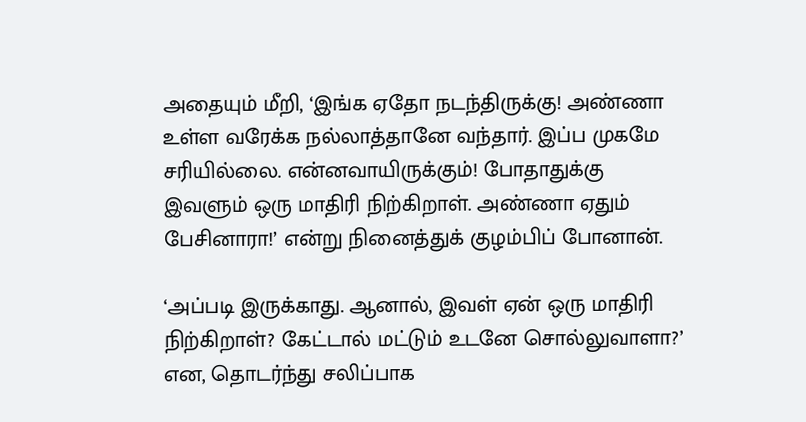அதையும் மீறி, ‘இங்க ஏதோ நடந்திருக்கு! அண்ணா உள்ள வரேக்க நல்லாத்தானே வந்தார். இப்ப முகமே சரியில்லை. என்னவாயிருக்கும்! போதாதுக்கு இவளும் ஒரு மாதிரி நிற்கிறாள். அண்ணா ஏதும் பேசினாரா!’ என்று நினைத்துக் குழம்பிப் போனான்.

‘அப்படி இருக்காது. ஆனால், இவள் ஏன் ஒரு மாதிரி நிற்கிறாள்? கேட்டால் மட்டும் உடனே சொல்லுவாளா?’ என, தொடர்ந்து சலிப்பாக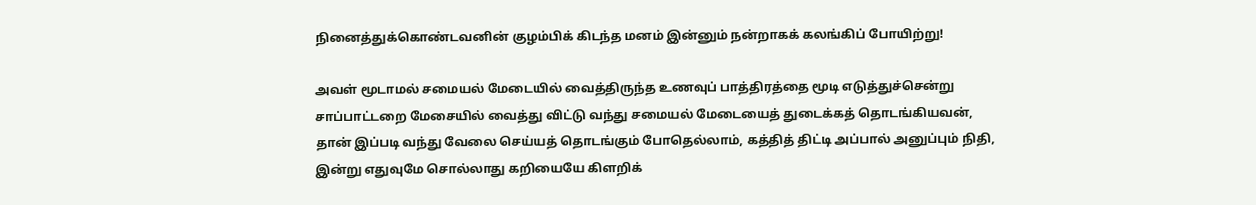நினைத்துக்கொண்டவனின் குழம்பிக் கிடந்த மனம் இன்னும் நன்றாகக் கலங்கிப் போயிற்று!

அவள் மூடாமல் சமையல் மேடையில் வைத்திருந்த உணவுப் பாத்திரத்தை மூடி எடுத்துச்சென்று சாப்பாட்டறை மேசையில் வைத்து விட்டு வந்து சமையல் மேடையைத் துடைக்கத் தொடங்கியவன், தான் இப்படி வந்து வேலை செய்யத் தொடங்கும் போதெல்லாம், கத்தித் திட்டி அப்பால் அனுப்பும் நிதி, இன்று எதுவுமே சொல்லாது கறியையே கிளறிக்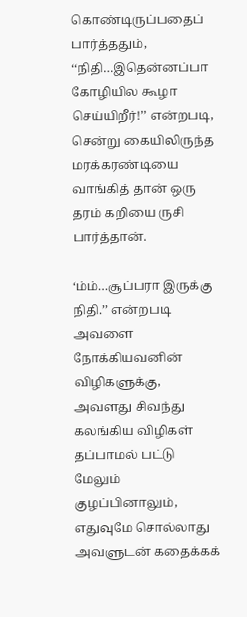கொண்டிருப்பதைப் பார்த்ததும், ‘‘நிதி…இதென்னப்பா கோழியில கூழா செய்யிறீர்!’’ என்றபடி, சென்று கையிலிருந்த மரக்கரண்டியை வாங்கித் தான் ஒரு தரம் கறியை ருசி பார்த்தான்.

‘ம்ம்…சூப்பரா இருக்கு நிதி.’’ என்றபடி அவளை நோக்கியவனின் விழிகளுக்கு, அவளது சிவந்து கலங்கிய விழிகள் தப்பாமல் பட்டு மேலும் குழப்பினாலும், எதுவுமே சொல்லாது அவளுடன் கதைக்கக்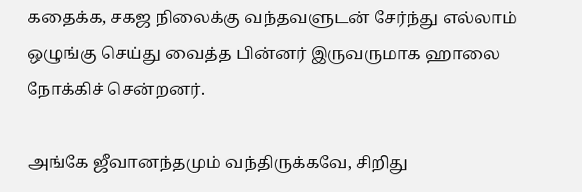கதைக்க, சகஜ நிலைக்கு வந்தவளுடன் சேர்ந்து எல்லாம் ஒழுங்கு செய்து வைத்த பின்னர் இருவருமாக ஹாலை நோக்கிச் சென்றனர்.

அங்கே ஜீவானந்தமும் வந்திருக்கவே, சிறிது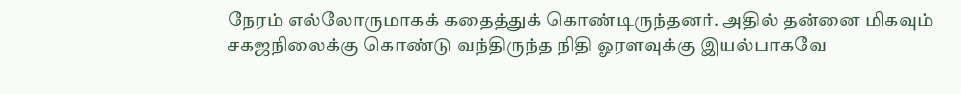நேரம் எல்லோருமாகக் கதைத்துக் கொண்டிருந்தனர். அதில் தன்னை மிகவும் சகஜநிலைக்கு கொண்டு வந்திருந்த நிதி ஓரளவுக்கு இயல்பாகவே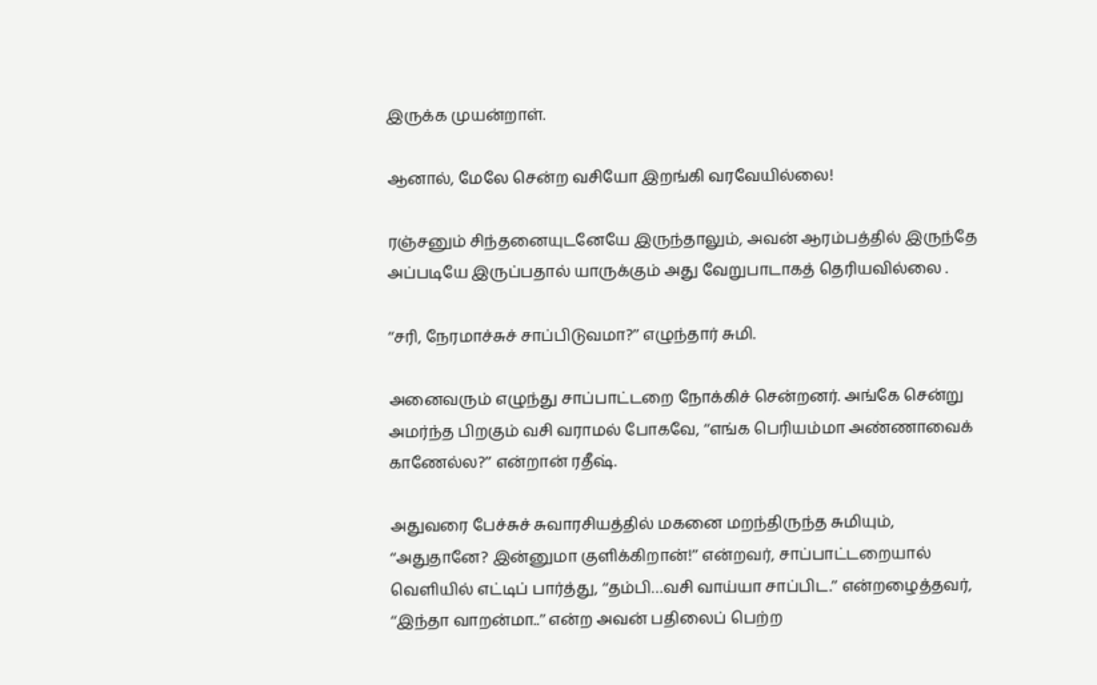இருக்க முயன்றாள்.

ஆனால், மேலே சென்ற வசியோ இறங்கி வரவேயில்லை!

ரஞ்சனும் சிந்தனையுடனேயே இருந்தாலும், அவன் ஆரம்பத்தில் இருந்தே அப்படியே இருப்பதால் யாருக்கும் அது வேறுபாடாகத் தெரியவில்லை .

‘‘சரி, நேரமாச்சுச் சாப்பிடுவமா?’’ எழுந்தார் சுமி.

அனைவரும் எழுந்து சாப்பாட்டறை நோக்கிச் சென்றனர். அங்கே சென்று அமர்ந்த பிறகும் வசி வராமல் போகவே, ‘‘எங்க பெரியம்மா அண்ணாவைக் காணேல்ல?’’ என்றான் ரதீஷ்.

அதுவரை பேச்சுச் சுவாரசியத்தில் மகனை மறந்திருந்த சுமியும், ‘‘அதுதானே? இன்னுமா குளிக்கிறான்!’’ என்றவர், சாப்பாட்டறையால் வெளியில் எட்டிப் பார்த்து, ‘‘தம்பி…வசி வாய்யா சாப்பிட.’’ என்றழைத்தவர், ‘‘இந்தா வாறன்மா..’’ என்ற அவன் பதிலைப் பெற்ற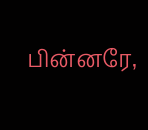பின்னரே,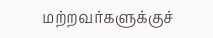மற்றவர்களுக்குச்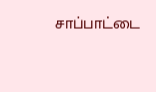சாப்பாட்டை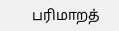பரிமாறத்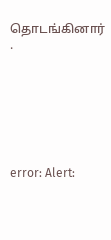தொடங்கினார் .







error: Alert: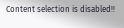Content selection is disabled!!